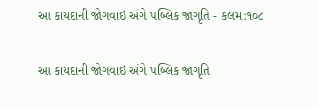આ કાયદાની જોગવાઇ અંગે પબ્લિક જાગૃતિ - કલમ:૧૦૮

આ કાયદાની જોગવાઇ અંગે પબ્લિક જાગૃતિ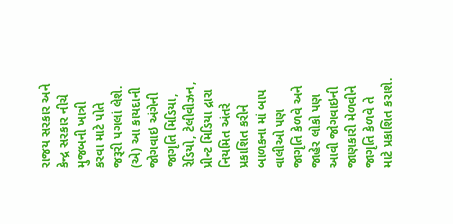રાજય સરકાર અને કેન્દ્ર સરકાર નીચે મુજબની ખાત્રી કરવા માટે પોતે જરૂરી પગલાં લેશે. (એ) આ કાયદાની જોગવાઇ અંગેની જાગૃતિ મિડિયા, રેડિયો, ટેલીવીઝન, પ્રીન્ટ મિડિયા દ્રારા નિયમિત અંતરે પ્રકાશિત કરીને બાળકના માં બાપ વાલીઓ પણ જાગૃતિ કેળવે અને જાહેર લોકો પણ આવી જોગવાઇની જાણકારી મેળવીને જાગૃતિ કેળવે તે માટે પ્રકાશિત કરાશે.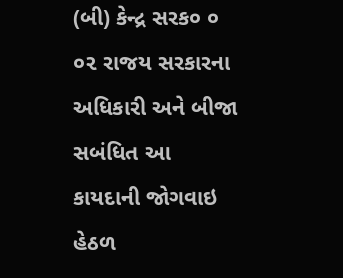(બી) કેન્દ્ર સરક૦ ૦ ૦૨ રાજય સરકારના અધિકારી અને બીજા સબંધિત આ કાયદાની જોગવાઇ હેઠળ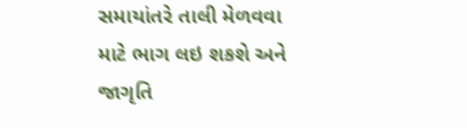સમાયાંતરે તાલી મેળવવા માટે ભાગ લઇ શકશે અને જાગૃતિ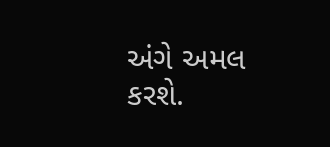અંગે અમલ કરશે.